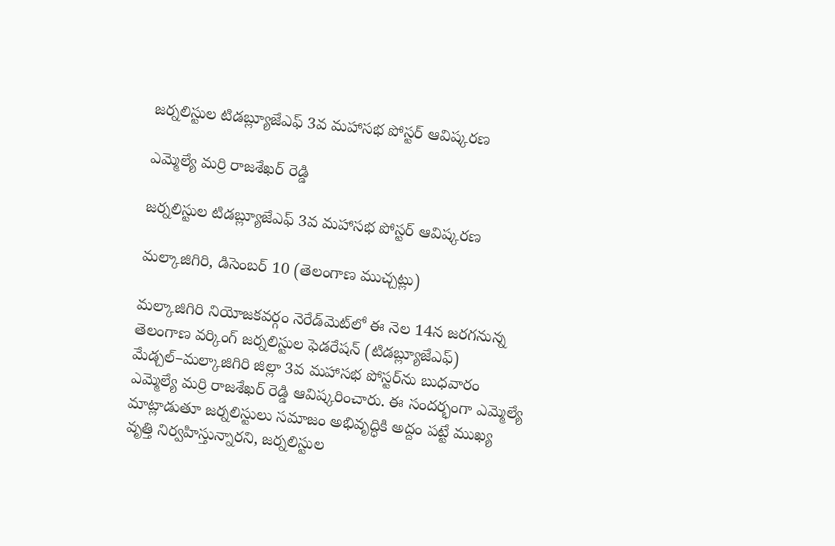జర్నలిస్టుల టిడబ్ల్యూజేఎఫ్ 3వ మహాసభ పోస్టర్ ఆవిష్కరణ

ఎమ్మెల్యే మర్రి రాజశేఖర్ రెడ్డి

జర్నలిస్టుల టిడబ్ల్యూజేఎఫ్ 3వ మహాసభ పోస్టర్ ఆవిష్కరణ

మల్కాజిగిరి, డిసెంబర్ 10 (తెలంగాణ ముచ్చట్లు)

మల్కాజిగిరి నియోజకవర్గం నెరేడ్‌మెట్‌లో ఈ నెల 14న జరగనున్న తెలంగాణ వర్కింగ్ జర్నలిస్టుల ఫెడరేషన్ (టిడబ్ల్యూజేఎఫ్) మేడ్చల్–మల్కాజిగిరి జిల్లా 3వ మహాసభ పోస్టర్‌ను బుధవారం ఎమ్మెల్యే మర్రి రాజశేఖర్ రెడ్డి ఆవిష్కరించారు. ఈ సందర్భంగా ఎమ్మెల్యే మాట్లాడుతూ జర్నలిస్టులు సమాజం అభివృద్ధికి అద్దం పట్టే ముఖ్య వృత్తి నిర్వహిస్తున్నారని, జర్నలిస్టుల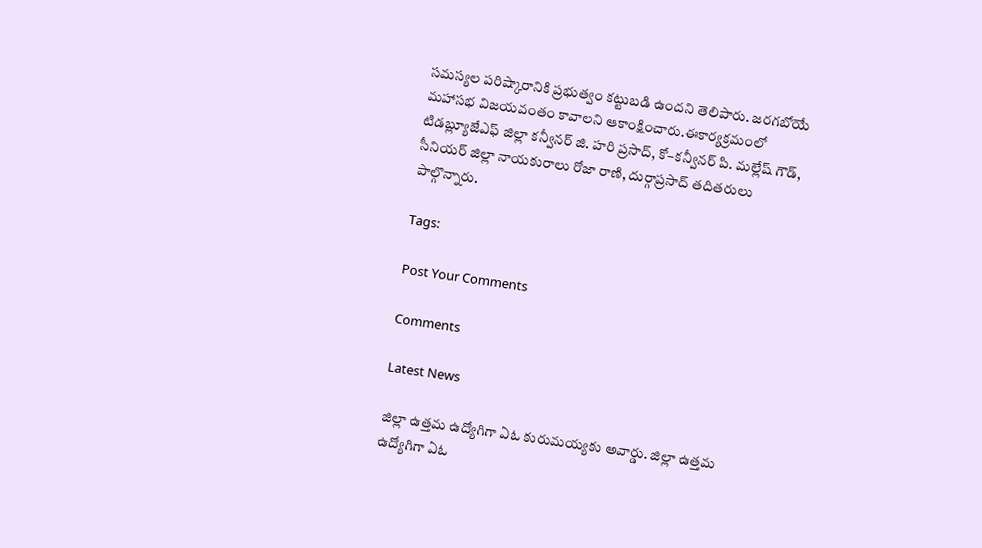సమస్యల పరిష్కారానికి ప్రభుత్వం కట్టుబడి ఉందని తెలిపారు. జరగబోయే మహాసభ విజయవంతం కావాలని ఆకాంక్షించారు.ఈకార్యక్రమంలో టిడబ్ల్యూజేఎఫ్ జిల్లా కన్వీనర్ జి. హరి ప్రసాద్, కో–కన్వీనర్ పి. మల్లేష్ గౌడ్, సీనియర్ జిల్లా నాయకురాలు రోజా రాణి, దుర్గాప్రసాద్ తదితరులు పాల్గొన్నారు.

Tags:

Post Your Comments

Comments

Latest News

జిల్లా ఉత్తమ ఉద్యోగిగా ఏఓ కురుమయ్యకు అవార్డు. జిల్లా ఉత్తమ ఉద్యోగిగా ఏఓ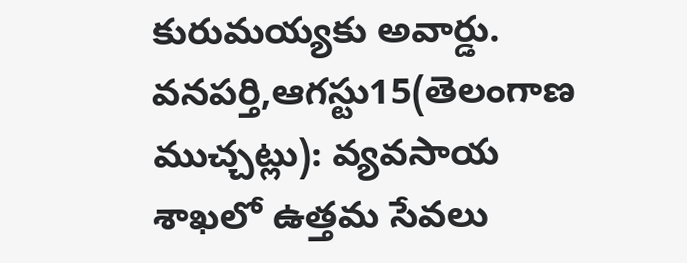కురుమయ్యకు అవార్డు.
వనపర్తి,ఆగస్టు15(తెలంగాణ ముచ్చట్లు): వ్యవసాయ శాఖలో ఉత్తమ సేవలు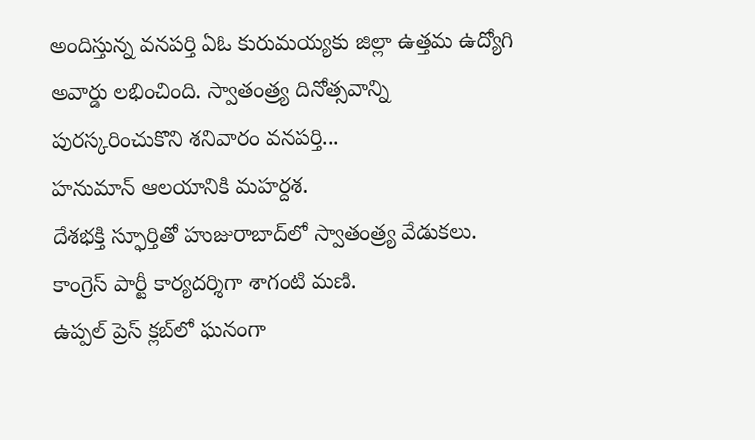అందిస్తున్న వనపర్తి ఏఓ కురుమయ్యకు జిల్లా ఉత్తమ ఉద్యోగి అవార్డు లభించింది. స్వాతంత్ర్య దినోత్సవాన్ని పురస్కరించుకొని శనివారం వనపర్తి...
హనుమాన్ ఆలయానికి మహర్దశ.
దేశభక్తి స్ఫూర్తితో హుజురాబాద్‌లో స్వాతంత్ర్య వేడుకలు.
కాంగ్రెస్ పార్టీ కార్యదర్శిగా శాగంటి మణి.
ఉప్పల్ ప్రెస్ క్లబ్‌లో ఘనంగా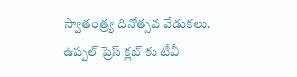స్వాతంత్ర్య దినోత్సవ వేడుకలు.
ఉప్పల్ ప్రెస్ క్లబ్‌ కు టీవీ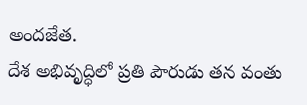అందజేత.
దేశ అభివృద్ధిలో ప్రతి పౌరుడు తన వంతు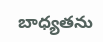బాధ్యతను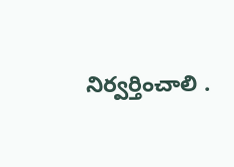నిర్వర్తించాలి .